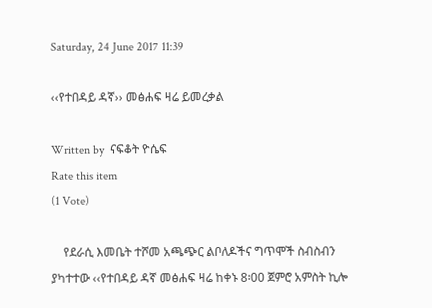Saturday, 24 June 2017 11:39

‹‹የተበዳይ ዳኛ›› መፅሐፍ ዛሬ ይመረቃል

Written by  ናፍቆት ዮሴፍ
Rate this item
(1 Vote)

    የደራሲ እመቤት ተሾመ አጫጭር ልቦለዶችና ግጥሞች ስብስብን ያካተተው ‹‹የተበዳይ ዳኛ መፅሐፍ ዛሬ ከቀኑ 8፡00 ጀምሮ አምስት ኪሎ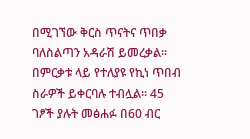በሚገኘው ቅርስ ጥናትና ጥበቃ ባለስልጣን አዳራሽ ይመረቃል፡፡ በምርቃቱ ላይ የተለያዩ የኪነ ጥበብ ስራዎች ይቀርባሉ ተብሏል፡፡ 45 ገፆች ያሉት መፅሐፉ በ60 ብር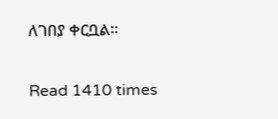ለገበያ ቀርቧል፡፡

Read 1410 times